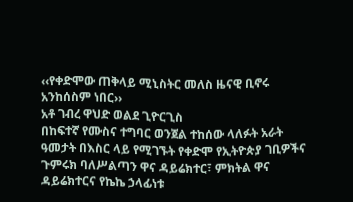‹‹የቀድሞው ጠቅላይ ሚኒስትር መለስ ዜናዊ ቢኖሩ አንከሰስም ነበር››
አቶ ገብረ ዋህድ ወልደ ጊዮርጊስ
በከፍተኛ የሙስና ተግባር ወንጀል ተከሰው ላለፉት አራት ዓመታት በእስር ላይ የሚገኙት የቀድሞ የኢትዮጵያ ገቢዎችና ጉምሩክ ባለሥልጣን ዋና ዳይሬክተር፣ ምክትል ዋና ዳይሬክተርና የኬኬ ኃላፊነቱ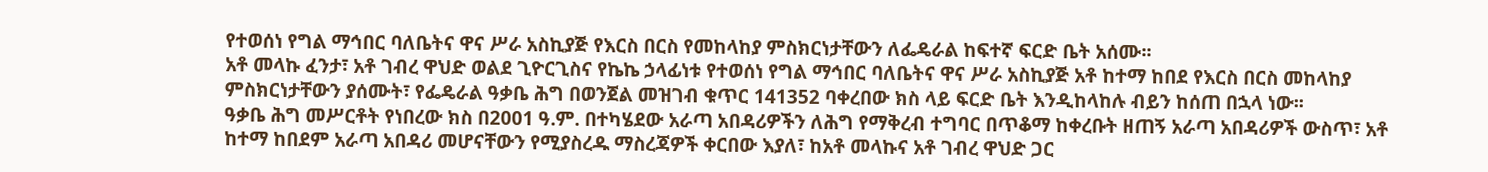የተወሰነ የግል ማኅበር ባለቤትና ዋና ሥራ አስኪያጅ የእርስ በርስ የመከላከያ ምስክርነታቸውን ለፌዴራል ከፍተኛ ፍርድ ቤት አሰሙ፡፡
አቶ መላኩ ፈንታ፣ አቶ ገብረ ዋህድ ወልደ ጊዮርጊስና የኬኬ ኃላፊነቱ የተወሰነ የግል ማኅበር ባለቤትና ዋና ሥራ አስኪያጅ አቶ ከተማ ከበደ የእርስ በርስ መከላከያ ምስክርነታቸውን ያሰሙት፣ የፌዴራል ዓቃቤ ሕግ በወንጀል መዝገብ ቁጥር 141352 ባቀረበው ክስ ላይ ፍርድ ቤት እንዲከላከሉ ብይን ከሰጠ በኋላ ነው፡፡
ዓቃቤ ሕግ መሥርቶት የነበረው ክስ በ2001 ዓ.ም. በተካሄደው አራጣ አበዳሪዎችን ለሕግ የማቅረብ ተግባር በጥቆማ ከቀረቡት ዘጠኝ አራጣ አበዳሪዎች ውስጥ፣ አቶ ከተማ ከበደም አራጣ አበዳሪ መሆናቸውን የሚያስረዱ ማስረጃዎች ቀርበው እያለ፣ ከአቶ መላኩና አቶ ገብረ ዋህድ ጋር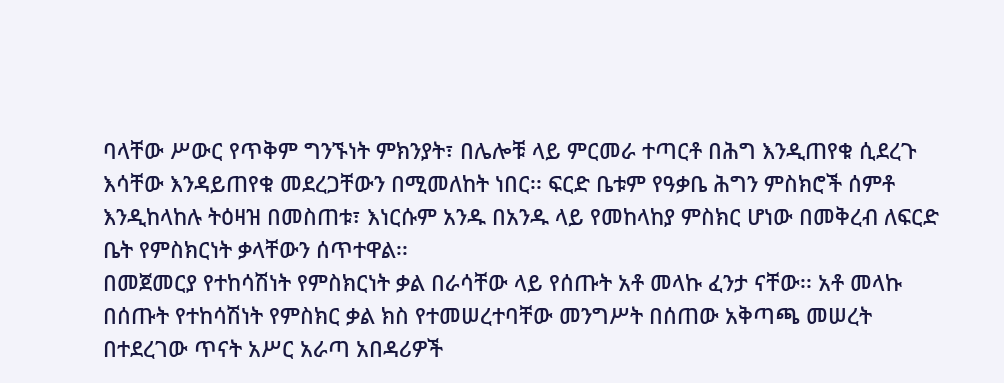ባላቸው ሥውር የጥቅም ግንኙነት ምክንያት፣ በሌሎቹ ላይ ምርመራ ተጣርቶ በሕግ እንዲጠየቁ ሲደረጉ እሳቸው እንዳይጠየቁ መደረጋቸውን በሚመለከት ነበር፡፡ ፍርድ ቤቱም የዓቃቤ ሕግን ምስክሮች ሰምቶ እንዲከላከሉ ትዕዛዝ በመስጠቱ፣ እነርሱም አንዱ በአንዱ ላይ የመከላከያ ምስክር ሆነው በመቅረብ ለፍርድ ቤት የምስክርነት ቃላቸውን ሰጥተዋል፡፡
በመጀመርያ የተከሳሽነት የምስክርነት ቃል በራሳቸው ላይ የሰጡት አቶ መላኩ ፈንታ ናቸው፡፡ አቶ መላኩ በሰጡት የተከሳሽነት የምስክር ቃል ክስ የተመሠረተባቸው መንግሥት በሰጠው አቅጣጫ መሠረት በተደረገው ጥናት አሥር አራጣ አበዳሪዎች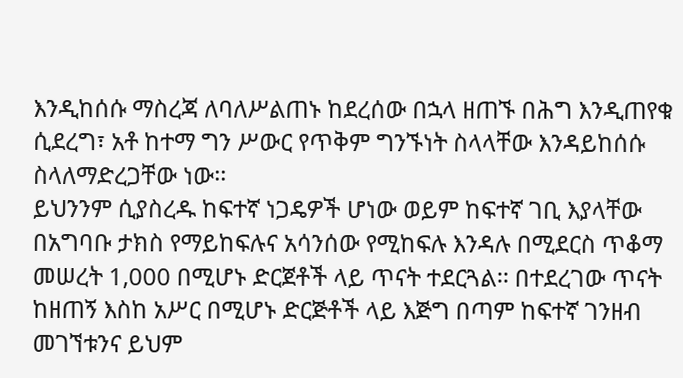እንዲከሰሱ ማስረጃ ለባለሥልጠኑ ከደረሰው በኋላ ዘጠኙ በሕግ እንዲጠየቁ ሲደረግ፣ አቶ ከተማ ግን ሥውር የጥቅም ግንኙነት ስላላቸው እንዳይከሰሱ ስላለማድረጋቸው ነው፡፡
ይህንንም ሲያስረዱ ከፍተኛ ነጋዴዎች ሆነው ወይም ከፍተኛ ገቢ እያላቸው በአግባቡ ታክስ የማይከፍሉና አሳንሰው የሚከፍሉ እንዳሉ በሚደርስ ጥቆማ መሠረት 1,000 በሚሆኑ ድርጀቶች ላይ ጥናት ተደርጓል፡፡ በተደረገው ጥናት ከዘጠኝ እስከ አሥር በሚሆኑ ድርጅቶች ላይ እጅግ በጣም ከፍተኛ ገንዘብ መገኘቱንና ይህም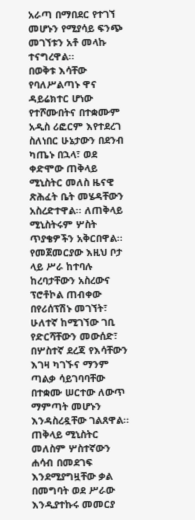አራጣ በማበደር የተገኘ መሆኑን የሚያሳይ ፍንጭ መገኘቱን አቶ መላኩ ተናግረዋል፡፡
በወቅቱ እሳቸው የባለሥልጣኑ ዋና ዳይሬክተር ሆነው የተሾሙበትና በተቋሙም አዲስ ሪፎርም እየተደረገ ስለነበር ሁኔታውን በደንብ ካጤኑ በኋላ፣ ወደ ቀድሞው ጠቅላይ ሚኒስትር መለስ ዜናዊ ጽሕፈት ቤት መሄዳቸውን አስረድተዋል፡፡ ለጠቅላይ ሚኒስትሩም ሦስት ጥያቄዎችን አቅርበዋል፡፡ የመጀመርያው እዚህ ቦታ ላይ ሥራ ከተባሉ ከረባታቸውን አስረውና ፕሮቶኮል ጠብቀው በየሪሰፕሽኑ መገኘት፣ ሁለተኛ ከሚገኘው ገቢ የድርሻቸውን መውሰድ፣ በሦስተኛ ደረጃ የእሳቸውን እገዛ ካገኙና ማንም ጣልቃ ሳይገባባቸው በተቋሙ ሠርተው ለውጥ ማምጣት መሆኑን እንዳስረዷቸው ገልጸዋል፡፡ ጠቅላይ ሚኒስትር መለስም ሦስተኛውን ሐሳብ በመደገፍ እንደሚያግዟቸው ቃል በመግባት ወደ ሥራው እንዲያተኩሩ መመርያ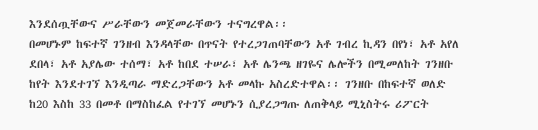እንደሰጧቸውና ሥራቸውን መጀመራቸውን ተናግረዋል፡፡
በመሆኑም ከፍተኛ ገንዘብ እንዳላቸው በጥናት የተረጋገጠባቸውን አቶ ገብረ ኪዳን በየነ፣ አቶ አየለ ደበላ፣ አቶ አያሌው ተሰማ፣ አቶ ከበደ ተሠራ፣ አቶ ሌንጫ ዘገዬና ሌሎችን በሚመለከት ገንዘቡ ከየት እንደተገኘ እንዲጣራ ማድረጋቸውን አቶ መላኩ አስረድተዋል፡፡ ገንዘቡ በከፍተኛ ወለድ ከ20 እስከ 33 በመቶ በማስከፈል የተገኘ መሆኑን ሲያረጋግጡ ለጠቅላይ ሚኒስትሩ ሪፖርት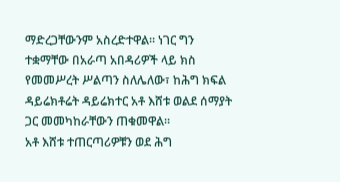ማድረጋቸውንም አስረድተዋል፡፡ ነገር ግን ተቋማቸው በአራጣ አበዳሪዎች ላይ ክስ የመመሥረት ሥልጣን ስለሌለው፣ ከሕግ ክፍል ዳይሬክቶሬት ዳይሬክተር አቶ እሸቱ ወልደ ሰማያት ጋር መመካከራቸውን ጠቁመዋል፡፡
አቶ እሸቱ ተጠርጣሪዎቹን ወደ ሕግ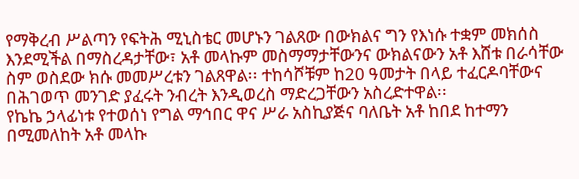የማቅረብ ሥልጣን የፍትሕ ሚኒስቴር መሆኑን ገልጸው በውክልና ግን የእነሱ ተቋም መክሰስ እንደሚችል በማስረዳታቸው፣ አቶ መላኩም መስማማታቸውንና ውክልናውን አቶ እሸቱ በራሳቸው ስም ወስደው ክሱ መመሥረቱን ገልጸዋል፡፡ ተከሳሾቹም ከ20 ዓመታት በላይ ተፈርዶባቸውና በሕገወጥ መንገድ ያፈሩት ንብረት እንዲወረስ ማድረጋቸውን አስረድተዋል፡፡
የኬኬ ኃላፊነቱ የተወሰነ የግል ማኅበር ዋና ሥራ አስኪያጅና ባለቤት አቶ ከበደ ከተማን በሚመለከት አቶ መላኩ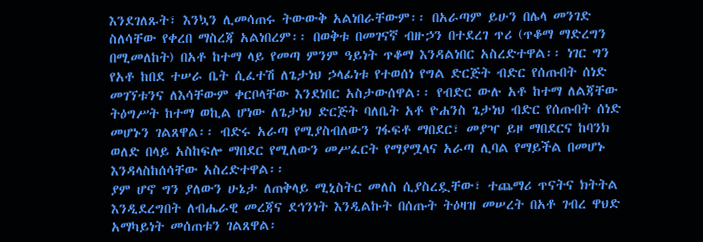እንደገለጹት፣ እንኳን ሊመሳጠሩ ትውውቅ አልነበራቸውም፡፡ በአራጣም ይሁን በሌላ መንገድ ስለሳቸው የቀረበ ማስረጃ አልነበረም፡፡ በወቅቱ በመገናኛ ብዙኃን በተደረገ ጥሪ (ጥቆማ ማድረግን በሚመለከት) በአቶ ከተማ ላይ የመጣ ምንም ዓይነት ጥቆማ እንዳልነበር አስረድተዋል፡፡ ነገር ግን የአቶ ከበደ ተሠራ ቤት ሲፈተሽ ለጌታነህ ኃላፊነቱ የተወሰነ የግል ድርጅት ብድር የሰጡበት ሰነድ መገኘቱንና ለእሳቸውም ቀርቦላቸው እንደነበር አስታውሰዋል፡፡ የብድር ውሉ አቶ ከተማ ለልጃቸው ትዕግሥት ከተማ ወኪል ሆነው ለጌታነህ ድርጅት ባለቤት አቶ ዮሐንስ ጌታነህ ብድር የሰጡበት ሰነድ መሆኑን ገልጸዋል፡፡ ብድሩ አራጣ የሚያስብለውን ገፋፍቶ ማበደር፣ መያዣ ይዞ ማበደርና ከባንክ ወለድ በላይ አስከፍሎ ማበደር የሚለውን መሥፈርት የማያሟላና አራጣ ሊባል የማይችል በመሆኑ እንዳላስከሰሳቸው አስረድተዋል፡፡
ያም ሆኖ ግን ያለውን ሁኔታ ለጠቅላይ ሚኒስትር መለስ ሲያስረዷቸው፣ ተጨማሪ ጥናትና ክትትል እንዲደረግበት ለብሔራዊ መረጃና ደኅንነት እንዲልኩት በሰጡት ትዕዛዝ መሠረት በአቶ ገብረ ዋህድ አማካይነት መሰጠቱን ገልጸዋል፡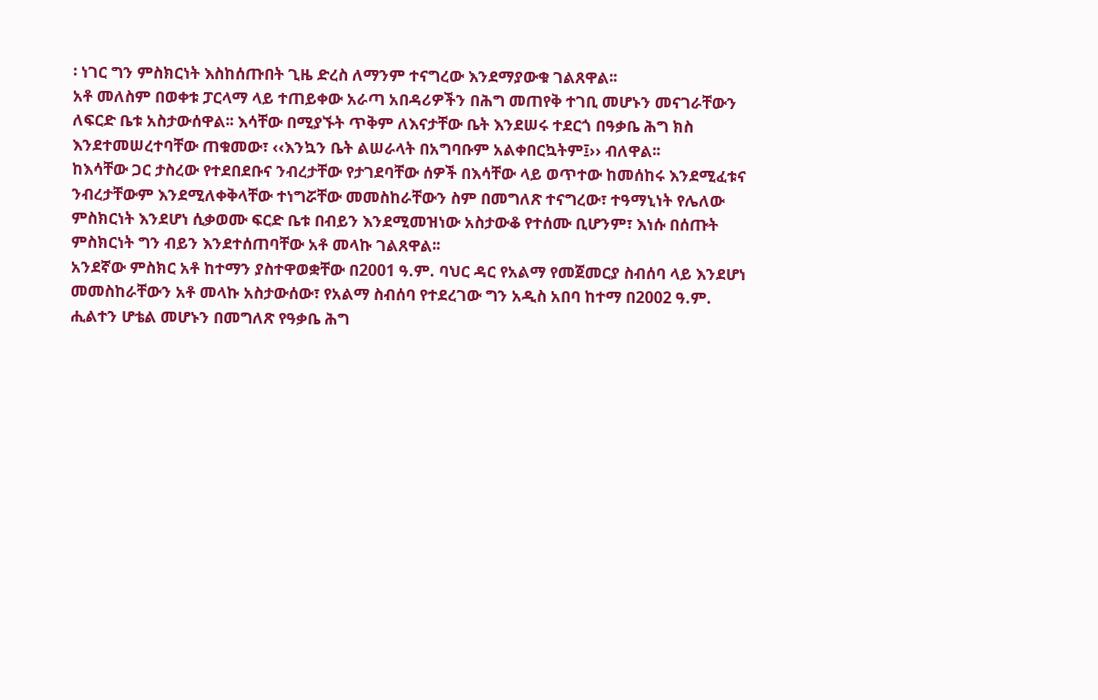፡ ነገር ግን ምስክርነት እስከሰጡበት ጊዜ ድረስ ለማንም ተናግረው እንደማያውቁ ገልጸዋል፡፡
አቶ መለስም በወቀቱ ፓርላማ ላይ ተጠይቀው አራጣ አበዳሪዎችን በሕግ መጠየቅ ተገቢ መሆኑን መናገራቸውን ለፍርድ ቤቱ አስታውሰዋል፡፡ እሳቸው በሚያኙት ጥቅም ለእናታቸው ቤት እንደሠሩ ተደርጎ በዓቃቤ ሕግ ክስ እንደተመሠረተባቸው ጠቁመው፣ ‹‹እንኳን ቤት ልሠራላት በአግባቡም አልቀበርኳትም፤›› ብለዋል፡፡
ከእሳቸው ጋር ታስረው የተደበደቡና ንብረታቸው የታገደባቸው ሰዎች በእሳቸው ላይ ወጥተው ከመሰከሩ እንደሚፈቱና ንብረታቸውም እንደሚለቀቅላቸው ተነግሯቸው መመስከራቸውን ስም በመግለጽ ተናግረው፣ ተዓማኒነት የሌለው ምስክርነት እንደሆነ ሲቃወሙ ፍርድ ቤቱ በብይን እንደሚመዝነው አስታውቆ የተሰሙ ቢሆንም፣ እነሱ በሰጡት ምስክርነት ግን ብይን እንደተሰጠባቸው አቶ መላኩ ገልጸዋል፡፡
አንደኛው ምስክር አቶ ከተማን ያስተዋወቋቸው በ2001 ዓ.ም. ባህር ዳር የአልማ የመጀመርያ ስብሰባ ላይ እንደሆነ መመስከራቸውን አቶ መላኩ አስታውሰው፣ የአልማ ስብሰባ የተደረገው ግን አዲስ አበባ ከተማ በ2002 ዓ.ም. ሒልተን ሆቴል መሆኑን በመግለጽ የዓቃቤ ሕግ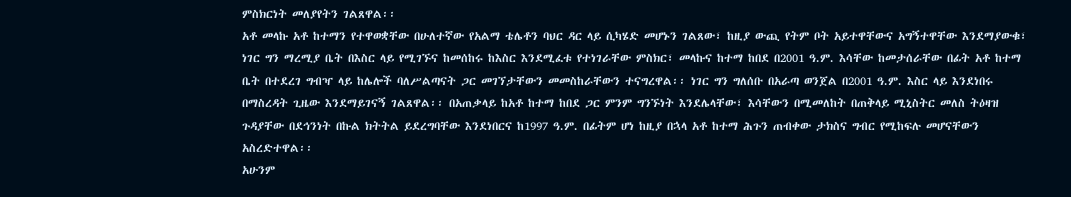ምስክርነት መለያየትን ገልጸዋል፡፡
አቶ መላኩ አቶ ከተማን የተዋወቋቸው በሁለተኛው የአልማ ቴሌቶን ባህር ዳር ላይ ሲካሄድ መሆኑን ገልጸው፣ ከዚያ ውጪ የትም ቦት አይተዋቸውና አግኝተዋቸው እንደማያውቁ፣ ነገር ግን ማረሚያ ቤት በእስር ላይ የሚገኙና ከመሰከሩ ከእስር እንደሚፈቱ የተነገራቸው ምስክር፣ መላኩና ከተማ ከበደ በ2001 ዓ.ም. እሳቸው ከመታሰራቸው በፊት አቶ ከተማ ቤት በተደረገ ግብዣ ላይ ከሌሎች ባለሥልጣናት ጋር መገኘታቸውን መመስከራቸውን ተናግረዋል፡፡ ነገር ግን ግለሰቡ በአራጣ ወንጀል በ2001 ዓ.ም. እስር ላይ እንደነበሩ በማስረዳት ጊዜው እንደማይገናኝ ገልጸዋል፡፡ በአጠቃላይ ከአቶ ከተማ ከበደ ጋር ምንም ግንኙነት እንደሌላቸው፣ እሳቸውን በሚመለከት በጠቅላይ ሚኒስትር መለስ ትዕዛዝ ጉዳያቸው በደኅንነት በኩል ክትትል ይደረግባቸው እንደነበርና ከ1997 ዓ.ም. በፊትም ሆነ ከዚያ በኋላ አቶ ከተማ ሕጉን ጠብቀው ታክስና ግብር የሚከፍሉ መሆናቸውን አስረድተዋል፡፡
አሁንም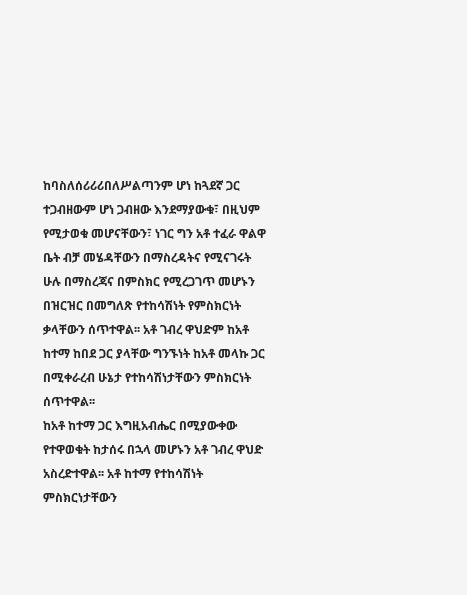ከባስለሰሪሪሪበለሥልጣንም ሆነ ከጓደኛ ጋር ተጋብዘውም ሆነ ጋብዘው እንደማያውቁ፣ በዚህም የሚታወቁ መሆናቸውን፣ ነገር ግን አቶ ተፈራ ዋልዋ ቤት ብቻ መሄዳቸውን በማስረዳትና የሚናገሩት ሁሉ በማስረጃና በምስክር የሚረጋገጥ መሆኑን በዝርዝር በመግለጽ የተከሳሽነት የምስክርነት ቃላቸውን ሰጥተዋል፡፡ አቶ ገብረ ዋህድም ከአቶ ከተማ ከበደ ጋር ያላቸው ግንኙነት ከአቶ መላኩ ጋር በሚቀራረብ ሁኔታ የተከሳሽነታቸውን ምስክርነት ሰጥተዋል፡፡
ከአቶ ከተማ ጋር እግዚአብሔር በሚያውቀው የተዋወቁት ከታሰሩ በኋላ መሆኑን አቶ ገብረ ዋህድ አስረድተዋል፡፡ አቶ ከተማ የተከሳሽነት ምስክርነታቸውን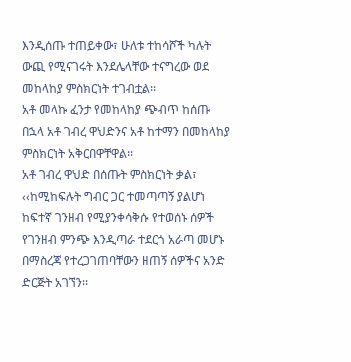እንዲሰጡ ተጠይቀው፣ ሁለቱ ተከሳሾች ካሉት ውጪ የሚናገሩት እንደሌላቸው ተናግረው ወደ መከላከያ ምስክርነት ተገብቷል፡፡
አቶ መላኩ ፈንታ የመከላከያ ጭብጥ ከሰጡ በኋላ አቶ ገብረ ዋህድንና አቶ ከተማን በመከላከያ ምስክርነት አቅርበዋቸዋል፡፡
አቶ ገብረ ዋህድ በሰጡት ምስክርነት ቃል፣ ‹‹ከሚከፍሉት ግብር ጋር ተመጣጣኝ ያልሆነ ከፍተኛ ገንዘብ የሚያንቀሳቅሱ የተወሰኑ ሰዎች የገንዘብ ምንጭ እንዲጣራ ተደርጎ አራጣ መሆኑ በማስረጃ የተረጋገጠባቸውን ዘጠኝ ሰዎችና አንድ ድርጅት አገኘን፡፡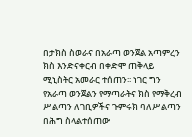በታክስ ስወራና በአራጣ ወንጀል አጣምረን ክስ እንድናቀርብ በቀድሞ ጠቅላይ ሚኒስትር አመራር ተሰጠን፡፡ ነገር ግን የአራጣ ወንጀልን የማጣራትና ክስ የማቅረብ ሥልጣን ለገቢዎችና ጉምሩክ ባለሥልጣን በሕግ ስላልተሰጠው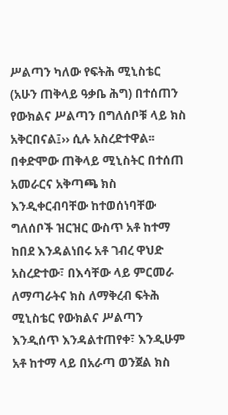ሥልጣን ካለው የፍትሕ ሚኒስቴር (አሁን ጠቅላይ ዓቃቤ ሕግ) በተሰጠን የውክልና ሥልጣን በግለሰቦቹ ላይ ክስ አቅርበናል፤›› ሲሉ አስረድተዋል፡፡ በቀድሞው ጠቅላይ ሚኒስትር በተሰጠ አመራርና አቅጣጫ ክስ እንዲቀርብባቸው ከተወሰነባቸው ግለሰቦች ዝርዝር ውስጥ አቶ ከተማ ከበደ እንዳልነበሩ አቶ ገብረ ዋህድ አስረድተው፣ በእሳቸው ላይ ምርመራ ለማጣራትና ክስ ለማቅረብ ፍትሕ ሚኒስቴር የውክልና ሥልጣን እንዲሰጥ እንዳልተጠየቀ፣ እንዲሁም አቶ ከተማ ላይ በአራጣ ወንጀል ክስ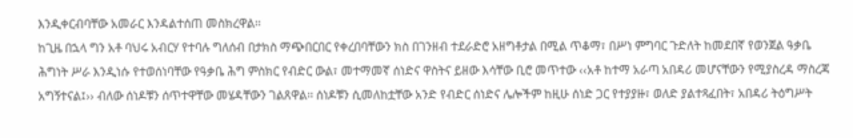እንዲቀርብባቸው አመራር እንዳልተሰጠ መስክረዋል፡፡
ከጊዜ በኋላ ግን አቶ ባህሩ አብርሃ የተባሉ ግለሰብ በታክስ ማጭበርበር የቀረበባቸውን ክስ በገንዘብ ተደራድሮ አዘግቶታል በሚል ጥቆማ፣ በሥነ ምግባር ጉድለት ከመደበኛ የወንጀል ዓቃቤ ሕግነት ሥራ እንዲነሱ የተወሰነባቸው የዓቃቤ ሕግ ምስክር የብድር ውል፣ መተማመኛ ሰነድና ዋስትና ይዘው እሳቸው ቢሮ መጥተው ‹‹አቶ ከተማ አራጣ አበዳሪ መሆናቸውን የሚያስረዳ ማስረጃ አግኝተናል፤›› ብለው ሰነዶቹን ሰጥተዋቸው መሄዳቸውን ገልጸዋል፡፡ ሰነዶቹን ሲመለከቷቸው አንድ የብድር ሰነድና ሌሎችም ከዚሁ ሰነድ ጋር የተያያዙ፣ ወለድ ያልተጻፈበት፣ አበዳሪ ትዕግሥት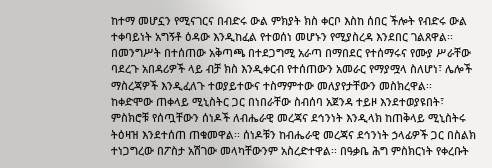ከተማ መሆኗን የሚናገርና በብድሩ ውል ምክያት ክስ ቀርቦ እስከ ሰበር ችሎት የብድሩ ውል ተቀባይነት አግኝቶ ዕዳው እንዲከፈል የተወሰነ መሆኑን የሚያስረዳ እንደበር ገልጸዋል፡፡ በመንግሥት በተሰጠው አቅጣጫ በተደጋግሚ አራጣ በማበደር የተሰማሩና የሙያ ሥራቸው ባደረጉ አበዳሪዎች ላይ ብቻ ክስ እንዲቀርብ የተሰጠውን አመራር የማያሟላ ስለሆነ፣ ሌሎች ማስረጃዎች እንዲፈለጉ ተወያይተውና ተስማምተው መለያየታቸውን መስክረዋል፡፡
ከቀድሞው ጠቀላይ ሚኒስትር ጋር በነበራቸው ስብሰባ አጀንዳ ተይዞ እንደተወያዩበት፣ ምስክሮቹ የሰጧቸውን ሰነዶች ለብሔራዊ መረጃና ደኅንነት እንዲላክ ከጠቅላይ ሚኒስትሩ ትዕዛዝ እንደተሰጠ ጠቁመዋል፡፡ ሰነዶቹን ከብሔራዊ መረጃና ደኅንነት ኃላፊዎች ጋር በስልክ ተነጋግረው በፖስታ አሽገው መላካቸውንም አስረድተዋል፡፡ በዓቃቤ ሕግ ምስክርነት የቀረቡት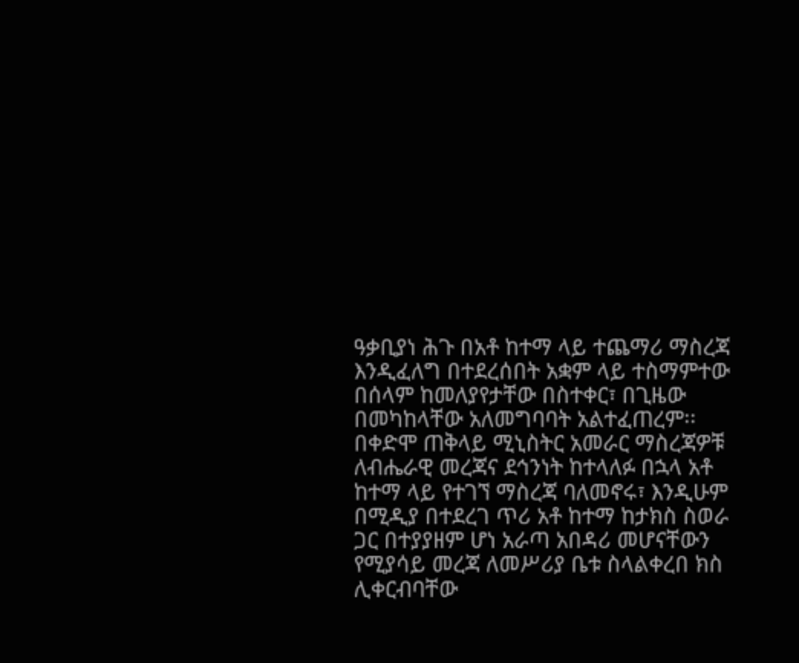ዓቃቢያነ ሕጉ በአቶ ከተማ ላይ ተጨማሪ ማስረጃ እንዲፈለግ በተደረሰበት አቋም ላይ ተስማምተው በሰላም ከመለያየታቸው በስተቀር፣ በጊዜው በመካከላቸው አለመግባባት አልተፈጠረም፡፡ በቀድሞ ጠቅላይ ሚኒስትር አመራር ማስረጃዎቹ ለብሔራዊ መረጃና ደኅንነት ከተላለፉ በኋላ አቶ ከተማ ላይ የተገኘ ማስረጃ ባለመኖሩ፣ እንዲሁም በሚዲያ በተደረገ ጥሪ አቶ ከተማ ከታክስ ስወራ ጋር በተያያዘም ሆነ አራጣ አበዳሪ መሆናቸውን የሚያሳይ መረጃ ለመሥሪያ ቤቱ ስላልቀረበ ክስ ሊቀርብባቸው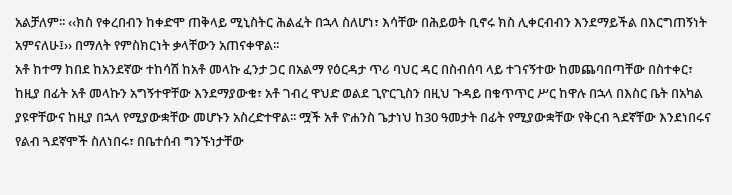አልቻለም፡፡ ‹‹ክስ የቀረበብን ከቀድሞ ጠቅላይ ሚኒስትር ሕልፈት በኋላ ስለሆነ፣ እሳቸው በሕይወት ቢኖሩ ክስ ሊቀርብብን እንደማይችል በእርግጠኝነት አምናለሁ፤›› በማለት የምስክርነት ቃላቸውን አጠናቀዋል፡፡
አቶ ከተማ ከበደ ከአንደኛው ተከሳሽ ከአቶ መላኩ ፈንታ ጋር በአልማ የዕርዳታ ጥሪ ባህር ዳር በስብሰባ ላይ ተገናኝተው ከመጨባበጣቸው በስተቀር፣ ከዚያ በፊት አቶ መላኩን አግኝተዋቸው እንደማያውቁ፣ አቶ ገብረ ዋህድ ወልደ ጊዮርጊስን በዚህ ጉዳይ በቁጥጥር ሥር ከዋሉ በኋላ በእስር ቤት በአካል ያዩዋቸውና ከዚያ በኋላ የሚያውቋቸው መሆኑን አስረድተዋል፡፡ ሟች አቶ ዮሐንስ ጌታነህ ከ30 ዓመታት በፊት የሚያውቋቸው የቅርብ ጓደኛቸው እንደነበሩና የልብ ጓደኛሞች ስለነበሩ፣ በቤተሰብ ግንኙነታቸው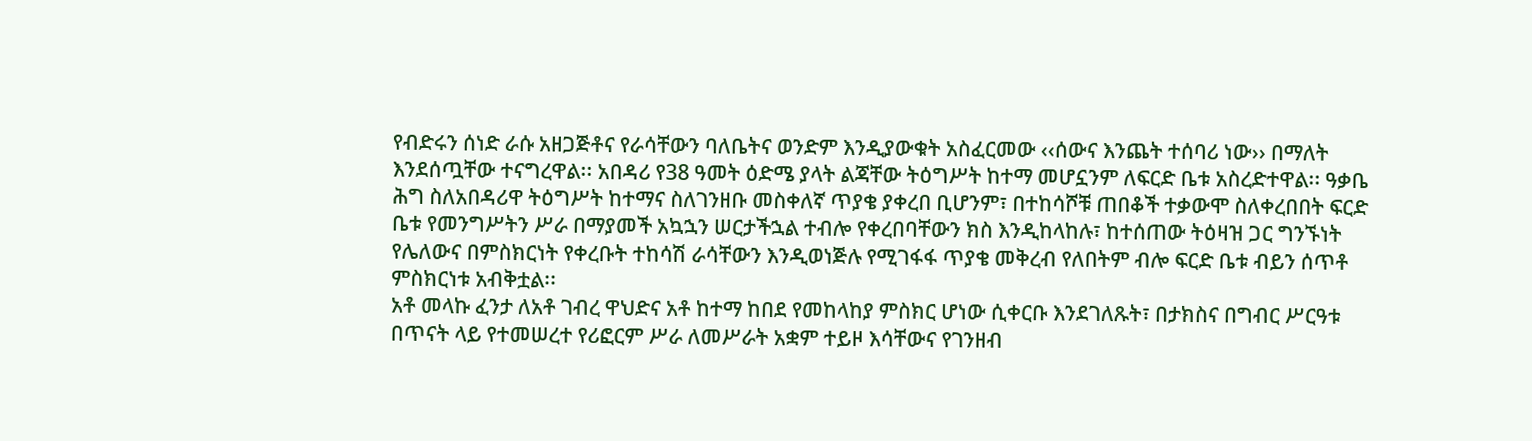የብድሩን ሰነድ ራሱ አዘጋጅቶና የራሳቸውን ባለቤትና ወንድም እንዲያውቁት አስፈርመው ‹‹ሰውና እንጨት ተሰባሪ ነው›› በማለት እንደሰጧቸው ተናግረዋል፡፡ አበዳሪ የ38 ዓመት ዕድሜ ያላት ልጃቸው ትዕግሥት ከተማ መሆኗንም ለፍርድ ቤቱ አስረድተዋል፡፡ ዓቃቤ ሕግ ስለአበዳሪዋ ትዕግሥት ከተማና ስለገንዘቡ መስቀለኛ ጥያቄ ያቀረበ ቢሆንም፣ በተከሳሾቹ ጠበቆች ተቃውሞ ስለቀረበበት ፍርድ ቤቱ የመንግሥትን ሥራ በማያመች አኳኋን ሠርታችኋል ተብሎ የቀረበባቸውን ክስ እንዲከላከሉ፣ ከተሰጠው ትዕዛዝ ጋር ግንኙነት የሌለውና በምስክርነት የቀረቡት ተከሳሽ ራሳቸውን እንዲወነጅሉ የሚገፋፋ ጥያቄ መቅረብ የለበትም ብሎ ፍርድ ቤቱ ብይን ሰጥቶ ምስክርነቱ አብቅቷል፡፡
አቶ መላኩ ፈንታ ለአቶ ገብረ ዋህድና አቶ ከተማ ከበደ የመከላከያ ምስክር ሆነው ሲቀርቡ እንደገለጹት፣ በታክስና በግብር ሥርዓቱ በጥናት ላይ የተመሠረተ የሪፎርም ሥራ ለመሥራት አቋም ተይዞ እሳቸውና የገንዘብ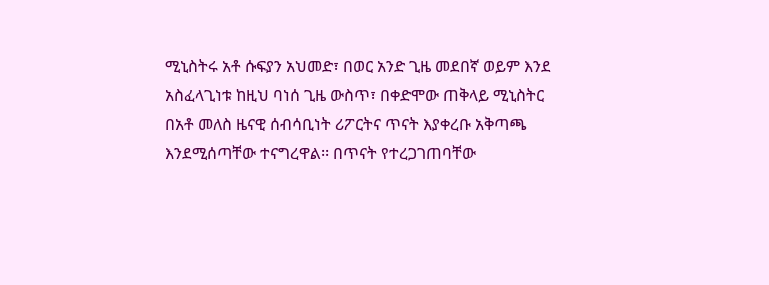ሚኒስትሩ አቶ ሱፍያን አህመድ፣ በወር አንድ ጊዜ መደበኛ ወይም እንደ አስፈላጊነቱ ከዚህ ባነሰ ጊዜ ውስጥ፣ በቀድሞው ጠቅላይ ሚኒስትር በአቶ መለስ ዜናዊ ሰብሳቢነት ሪፖርትና ጥናት እያቀረቡ አቅጣጫ እንደሚሰጣቸው ተናግረዋል፡፡ በጥናት የተረጋገጠባቸው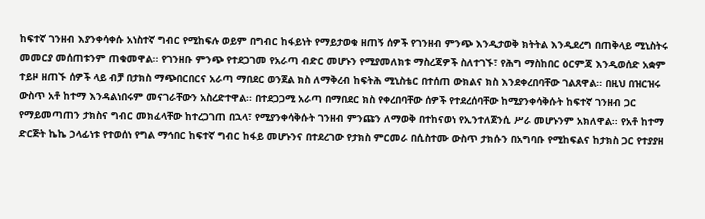ከፍተኛ ገንዘብ እያንቀሳቀሱ አነስተኛ ግብር የሚከፍሉ ወይም በግብር ከፋይነት የማይታወቁ ዘጠኝ ሰዎች የገንዘብ ምንጭ እንዲታወቅ ክትትል እንዲደረግ በጠቅላይ ሚኒስትሩ መመርያ መሰጠቱንም ጠቁመዋል፡፡ የገንዘቡ ምንጭ የተደጋገመ የአራጣ ብድር መሆኑን የሚያመለክቱ ማስረጃዎች ስለተገኙ፣ የሕግ ማስከበር ዕርምጃ እንዲወሰድ አቋም ተይዞ ዘጠኙ ሰዎች ላይ ብቻ በታክስ ማጭበርበርና አራጣ ማበደር ወንጀል ክስ ለማቅረብ ከፍትሕ ሚኒስቴር በተሰጠ ውክልና ክስ እንደቀረበባቸው ገልጸዋል፡፡ በዚህ በዝርዝሩ ውስጥ አቶ ከተማ እንዳልነበሩም መናገራቸውን አስረድተዋል፡፡ በተደጋጋሚ አራጣ በማበደር ክስ የቀረበባቸው ሰዎች የተደረሰባቸው ከሚያንቀሳቅሱት ከፍተኛ ገንዘብ ጋር የማይመጣጠን ታክስና ግብር መክፈላቸው ከተረጋገጠ በኋላ፣ የሚያንቀሳቅሱት ገንዘብ ምንጩን ለማወቅ በተከናወነ የኢንተለጀንሲ ሥራ መሆኑንም አክለዋል፡፡ የአቶ ከተማ ድርጅት ኬኬ ኃላፊነቱ የተወሰነ የግል ማኅበር ከፍተኛ ግብር ከፋይ መሆኑንና በተደረገው የታክስ ምርመራ በሲስተሙ ውስጥ ታክሱን በአግባቡ የሚከፍልና ከታክስ ጋር የተያያዘ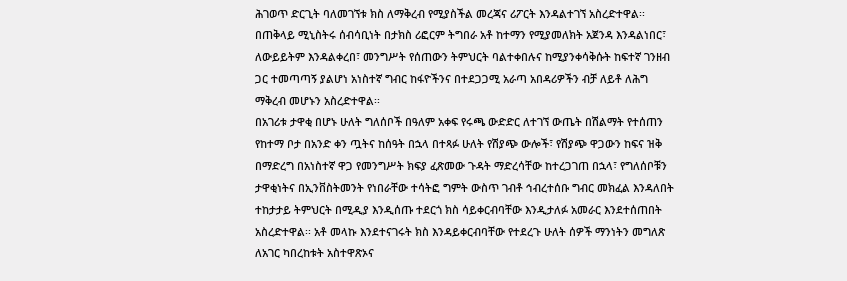ሕገወጥ ድርጊት ባለመገኘቱ ክስ ለማቅረብ የሚያስችል መረጃና ሪፖርት እንዳልተገኘ አስረድተዋል፡፡
በጠቅላይ ሚኒስትሩ ሰብሳቢነት በታክስ ሪፎርም ትግበራ አቶ ከተማን የሚያመለክት አጀንዳ እንዳልነበር፣ ለውይይትም እንዳልቀረበ፣ መንግሥት የሰጠውን ትምህርት ባልተቀበሉና ከሚያንቀሳቅሱት ከፍተኛ ገንዘብ ጋር ተመጣጣኝ ያልሆነ አነስተኛ ግብር ከፋዮችንና በተደጋጋሚ አራጣ አበዳሪዎችን ብቻ ለይቶ ለሕግ ማቅረብ መሆኑን አስረድተዋል፡፡
በአገሪቱ ታዋቂ በሆኑ ሁለት ግለሰቦች በዓለም አቀፍ የሩጫ ውድድር ለተገኘ ውጤት በሽልማት የተሰጠን የከተማ ቦታ በአንድ ቀን ጧትና ከሰዓት በኋላ በተጻፉ ሁለት የሽያጭ ውሎች፣ የሽያጭ ዋጋውን ከፍና ዝቅ በማድረግ በአነስተኛ ዋጋ የመንግሥት ክፍያ ፈጽመው ጉዳት ማድረሳቸው ከተረጋገጠ በኋላ፣ የግለሰቦቹን ታዋቂነትና በኢንቨስትመንት የነበራቸው ተሳትፎ ግምት ውስጥ ገብቶ ኅብረተሰቡ ግብር መክፈል እንዳለበት ተከታታይ ትምህርት በሚዲያ እንዲሰጡ ተደርጎ ክስ ሳይቀርብባቸው እንዲታለፉ አመራር እንደተሰጠበት አስረድተዋል፡፡ አቶ መላኩ እንደተናገሩት ክስ እንዳይቀርብባቸው የተደረጉ ሁለት ሰዎች ማንነትን መግለጽ ለአገር ካበረከቱት አስተዋጽኦና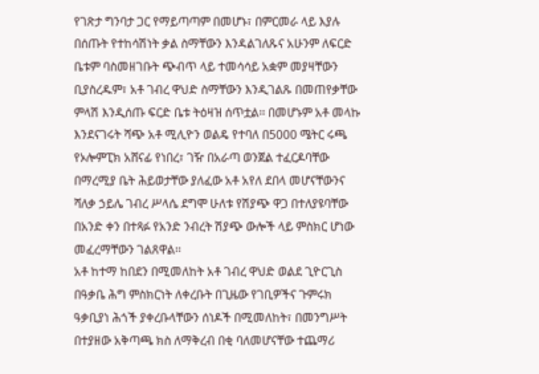የገጽታ ግንባታ ጋር የማይጣጣም በመሆኑ፣ በምርመራ ላይ እያሉ በሰጡት የተከሳሽነት ቃል ስማቸውን እንዳልገለጹና አሁንም ለፍርድ ቤቱም ባስመዘገቡት ጭብጥ ላይ ተመሳሳይ አቋም መያዛቸውን ቢያስረዱም፣ አቶ ገብረ ዋህድ ስማቸውን እንዲገልጹ በመጠየቃቸው ምላሽ እንዲሰጡ ፍርድ ቤቱ ትዕዛዝ ሰጥቷል፡፡ በመሆኑም አቶ መላኩ እንደናገሩት ሻጭ አቶ ሚሊዮን ወልዴ የተባለ በ5000 ሜትር ሩጫ የኦሎምፒክ አሸናፊ የነበረ፣ ገዥ በአራጣ ወንጀል ተፈርዶባቸው በማረሚያ ቤት ሕይወታቸው ያለፈው አቶ አየለ ደበላ መሆናቸውንና ሻለቃ ኃይሌ ገብረ ሥላሴ ደግሞ ሁለቱ የሽያጭ ዋጋ በተለያዩባቸው በአንድ ቀን በተጻፉ የአንድ ንብረት ሽያጭ ውሎች ላይ ምስክር ሆነው መፈረማቸውን ገልጸዋል፡፡
አቶ ከተማ ከበደን በሚመለከት አቶ ገብረ ዋህድ ወልደ ጊዮርጊስ በዓቃቤ ሕግ ምስክርነት ለቀረቡት በጊዜው የገቢዎችና ጉምሩክ ዓቃቢያነ ሕጎች ያቀረቡላቸውን ሰነዶች በሚመለከት፣ በመንግሥት በተያዘው አቅጣጫ ክስ ለማቅረብ በቂ ባለመሆናቸው ተጨማሪ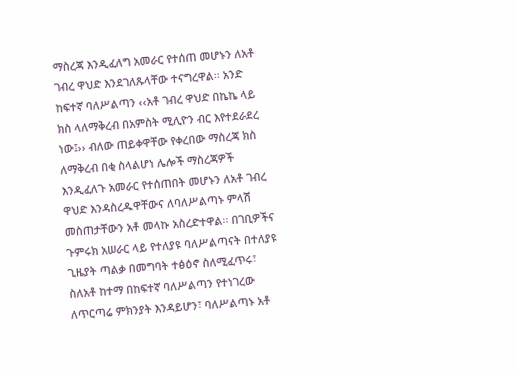ማስረጃ እንዲፈለግ አመራር የተሰጠ መሆኑን ለአቶ ገብረ ዋህድ እንደገለጹላቸው ተናግረዋል፡፡ አንድ ከፍተኛ ባለሥልጣን ‹‹አቶ ገብረ ዋህድ በኬኬ ላይ ክስ ላለማቅረብ በአምስት ሚሊዮን ብር እየተደራደረ ነው፤›› ብለው ጠይቀዋቸው የቀረበው ማስረጃ ክስ ለማቅረብ በቂ ስላልሆነ ሌሎች ማስረጃዎች እንዲፈለጉ አመራር የተሰጠበት መሆኑን ለአቶ ገብረ ዋህድ እንዳስረዱዋቸውና ለባለሥልጣኑ ምላሽ መስጠታቸውን አቶ መላኩ አስረድተዋል፡፡ በገቢዎችና ጉምሩክ አሠራር ላይ የተለያዩ ባለሥልጣናት በተለያዩ ጊዜያት ጣልቃ በመግባት ተፅዕኖ ስለሚፈጥሩ፣ ስለአቶ ከተማ በከፍተኛ ባለሥልጣን የተነገረው ለጥርጣሬ ምክንያት እንዳይሆን፣ ባለሥልጣኑ አቶ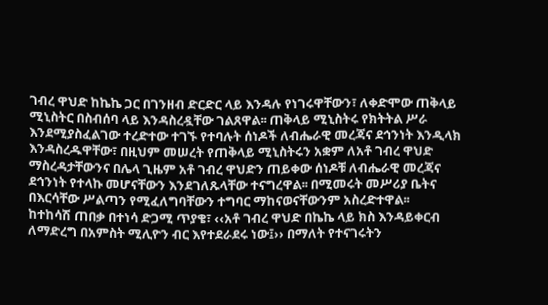ገብረ ዋህድ ከኬኬ ጋር በገንዘብ ድርድር ላይ እንዳሉ የነገሩዋቸውን፣ ለቀድሞው ጠቅላይ ሚኒስትር በስብሰባ ላይ እንዳስረዷቸው ገልጸዋል፡፡ ጠቅላይ ሚኒስትሩ የክትትል ሥራ እንደሚያስፈልገው ተረድተው ተገኙ የተባሉት ሰነዶች ለብሔራዊ መረጃና ደኅንነት እንዲላክ እንዳስረዱዋቸው፣ በዚህም መሠረት የጠቅላይ ሚኒስትሩን አቋም ለአቶ ገብረ ዋህድ ማስረዳታቸውንና በሌላ ጊዜም አቶ ገብረ ዋህድን ጠይቀው ሰነዶቹ ለብሔራዊ መረጃና ደኅንነት የተላኩ መሆናቸውን እንደገለጹላቸው ተናግረዋል፡፡ በሚመሩት መሥሪያ ቤትና በእርሳቸው ሥልጣን የሚፈለግባቸውን ተግባር ማከናወናቸውንም አስረድተዋል፡፡
ከተከሳሽ ጠበቃ በተነሳ ድጋሚ ጥያቄ፣ ‹‹አቶ ገብረ ዋህድ በኬኬ ላይ ክስ እንዳይቀርብ ለማድረግ በአምስት ሚሊዮን ብር እየተደራደሩ ነው፤›› በማለት የተናገሩትን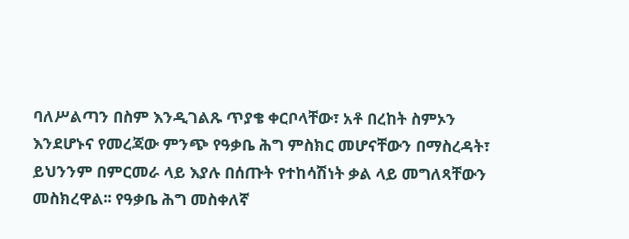ባለሥልጣን በስም እንዲገልጹ ጥያቄ ቀርቦላቸው፣ አቶ በረከት ስምኦን እንደሆኑና የመረጃው ምንጭ የዓቃቤ ሕግ ምስክር መሆናቸውን በማስረዳት፣ ይህንንም በምርመራ ላይ እያሉ በሰጡት የተከሳሽነት ቃል ላይ መግለጻቸውን መስክረዋል፡፡ የዓቃቤ ሕግ መስቀለኛ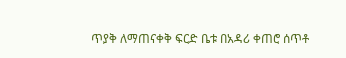ጥያቅ ለማጠናቀቅ ፍርድ ቤቱ በአዳሪ ቀጠሮ ሰጥቶ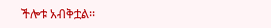ችሎቱ አብቅቷል፡፡